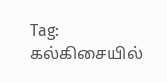Tag: கல்கிசையில்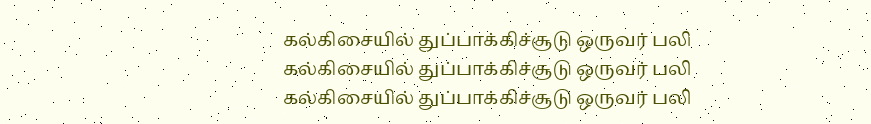கல்கிசையில் துப்பாக்கிச்சூடு ஒருவர் பலி
கல்கிசையில் துப்பாக்கிச்சூடு ஒருவர் பலி
கல்கிசையில் துப்பாக்கிச்சூடு ஒருவர் பலி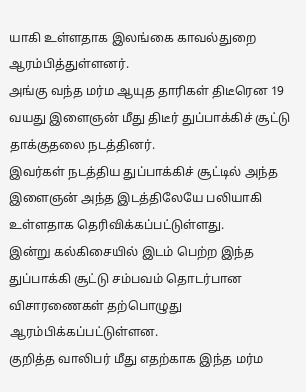யாகி உள்ளதாக இலங்கை காவல்துறை ஆரம்பித்துள்ளனர்.
அங்கு வந்த மர்ம ஆயுத தாரிகள் திடீரென 19 வயது இளைஞன் மீது திடீர் துப்பாக்கிச் சூட்டு தாக்குதலை நடத்தினர்.
இவர்கள் நடத்திய துப்பாக்கிச் சூட்டில் அந்த இளைஞன் அந்த இடத்திலேயே பலியாகி உள்ளதாக தெரிவிக்கப்பட்டுள்ளது.
இன்று கல்கிசையில் இடம் பெற்ற இந்த துப்பாக்கி சூட்டு சம்பவம் தொடர்பான விசாரணைகள் தற்பொழுது ஆரம்பிக்கப்பட்டுள்ளன.
குறித்த வாலிபர் மீது எதற்காக இந்த மர்ம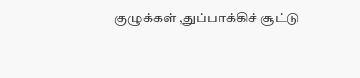குழுக்கள் ,துப்பாக்கிச் சூட்டு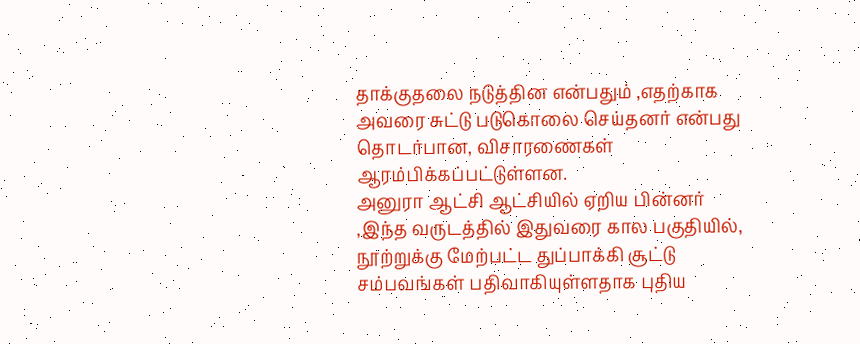தாக்குதலை நடுத்தின என்பதும் ,எதற்காக அவரை சுட்டு படுகொலை செய்தனர் என்பது தொடர்பான, விசாரணைகள் ஆரம்பிக்கப்பட்டுள்ளன.
அனுரா ஆட்சி ஆட்சியில் ஏறிய பின்னர் ,இந்த வருடத்தில் இதுவரை கால பகுதியில், நூற்றுக்கு மேற்பட்ட துப்பாக்கி சூட்டு சம்பவங்கள் பதிவாகியுள்ளதாக புதிய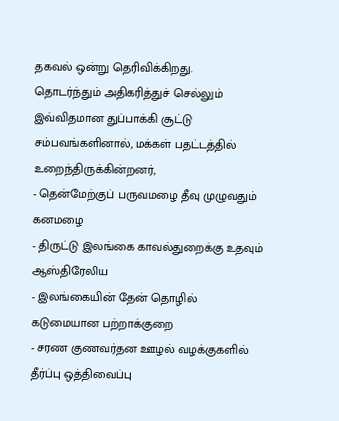தகவல் ஒன்று தெரிவிக்கிறது.
தொடர்ந்தும் அதிகரித்துச் செல்லும் இவ்விதமான துப்பாக்கி சூட்டு சம்பவங்களினால், மக்கள் பதட்டத்தில் உறைந்திருக்கின்றனர்,
- தென்மேற்குப் பருவமழை தீவு முழுவதும் கனமழை
- திருட்டு இலங்கை காவல்துறைக்கு உதவும் ஆஸ்திரேலிய
- இலங்கையின் தேன் தொழில் கடுமையான பற்றாக்குறை
- சரண குணவர்தன ஊழல் வழக்குகளில் தீர்ப்பு ஒத்திவைப்பு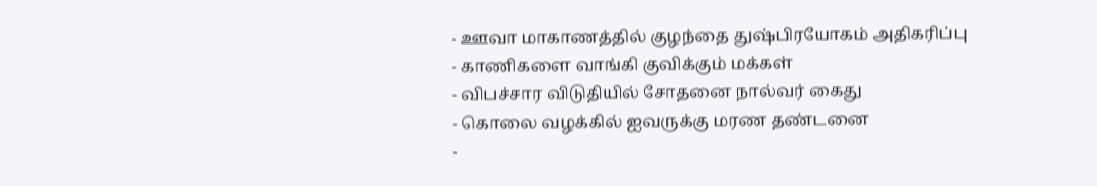- ஊவா மாகாணத்தில் குழந்தை துஷ்பிரயோகம் அதிகரிப்பு
- காணிகளை வாங்கி குவிக்கும் மக்கள்
- விபச்சார விடுதியில் சோதனை நால்வர் கைது
- கொலை வழக்கில் ஐவருக்கு மரண தண்டனை
-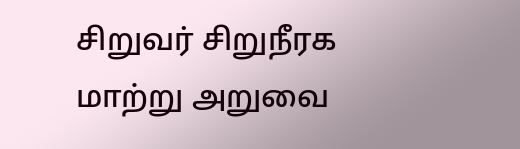சிறுவர் சிறுநீரக மாற்று அறுவை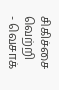சிகிச்சை வெற்றி
- வெசாக்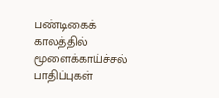பண்டிகைக் காலத்தில் மூளைக்காய்ச்சல் பாதிப்புகள்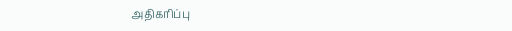அதிகரிப்பு